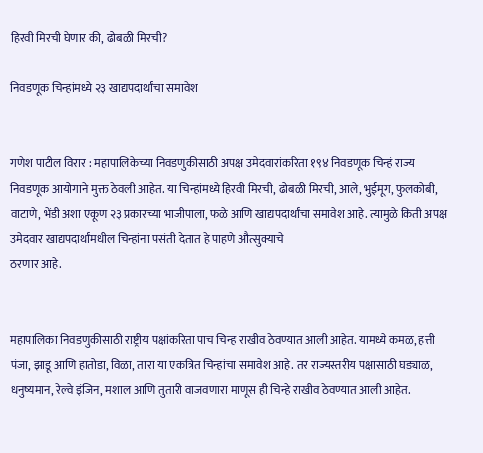हिरवी मिरची घेणार की, ढोबळी मिरची?

निवडणूक चिन्हांमध्ये २३ खाद्यपदार्थांचा समावेश


गणेश पाटील विरार : महापालिकेच्या निवडणुकीसाठी अपक्ष उमेदवारांकरिता १९४ निवडणूक चिन्हं राज्य निवडणूक आयोगाने मुक्त ठेवली आहेत. या चिन्हांमध्ये हिरवी मिरची, ढोबळी मिरची, आले, भुईमूग, फुलकोबी, वाटाणे, भेंडी अशा एकूण २३ प्रकारच्या भाजीपाला, फळे आणि खाद्यपदार्थांचा समावेश आहे. त्यामुळे किती अपक्ष उमेदवार खाद्यपदार्थांमधील चिन्हांना पसंती देतात हे पाहणे औत्सुक्याचे
ठरणार आहे.


महापालिका निवडणुकीसाठी राष्ट्रीय पक्षांकरिता पाच चिन्ह राखीव ठेवण्यात आली आहेत. यामध्ये कमळ, हत्ती पंजा, झाडू आणि हातोडा, विळा, तारा या एकत्रित चिन्हांचा समावेश आहे. तर राज्यस्तरीय पक्षासाठी घड्याळ, धनुष्यमान, रेल्वे इंजिन, मशाल आणि तुतारी वाजवणारा माणूस ही चिन्हे राखीव ठेवण्यात आली आहेत.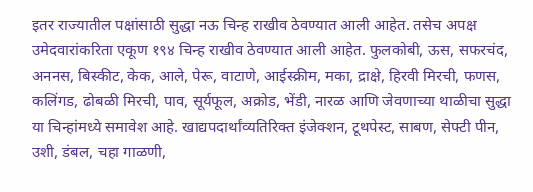इतर राज्यातील पक्षांसाठी सुद्धा नऊ चिन्ह राखीव ठेवण्यात आली आहेत. तसेच अपक्ष उमेदवारांकरिता एकूण १९४ चिन्ह राखीव ठेवण्यात आली आहेत. फुलकोबी, ऊस, सफरचंद, अननस, बिस्कीट, केक, आले, पेरू, वाटाणे, आईस्क्रीम, मका, द्राक्षे, हिरवी मिरची, फणस, कलिंगड, ढोबळी मिरची, पाव, सूर्यफूल, अक्रोड, भेंडी, नारळ आणि जेवणाच्या थाळीचा सुद्धा या चिन्हांमध्ये समावेश आहे. खाद्यपदार्थांव्यतिरिक्त इंजेक्शन, टूथपेस्ट, साबण, सेफ्टी पीन, उशी, डंबल, चहा गाळणी,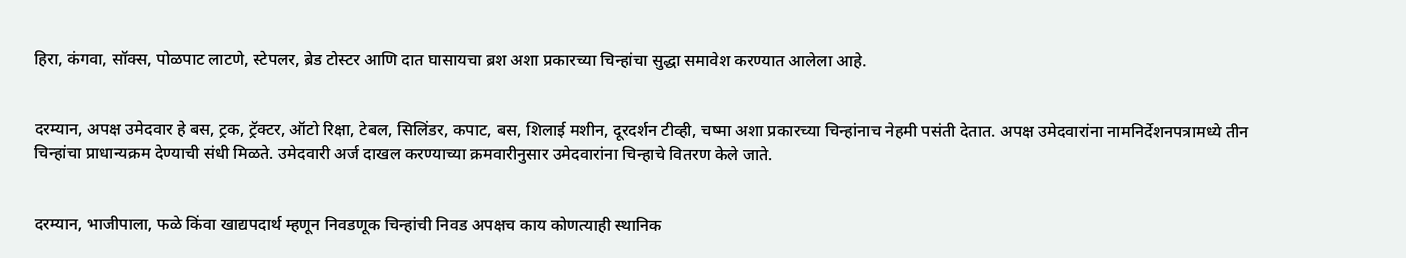हिरा, कंगवा, सॉक्स, पोळपाट लाटणे, स्टेपलर, ब्रेड टोस्टर आणि दात घासायचा ब्रश अशा प्रकारच्या चिन्हांचा सुद्धा समावेश करण्यात आलेला आहे.


दरम्यान, अपक्ष उमेदवार हे बस, ट्रक, ट्रॅक्टर, ऑटो रिक्षा, टेबल, सिलिंडर, कपाट, बस, शिलाई मशीन, दूरदर्शन टीव्ही, चष्मा अशा प्रकारच्या चिन्हांनाच नेहमी पसंती देतात. अपक्ष उमेदवारांना नामनिर्देशनपत्रामध्ये तीन चिन्हांचा प्राधान्यक्रम देण्याची संधी मिळते. उमेदवारी अर्ज दाखल करण्याच्या क्रमवारीनुसार उमेदवारांना चिन्हाचे वितरण केले जाते.


दरम्यान, भाजीपाला, फळे किंवा खाद्यपदार्थ म्हणून निवडणूक चिन्हांची निवड अपक्षच काय कोणत्याही स्थानिक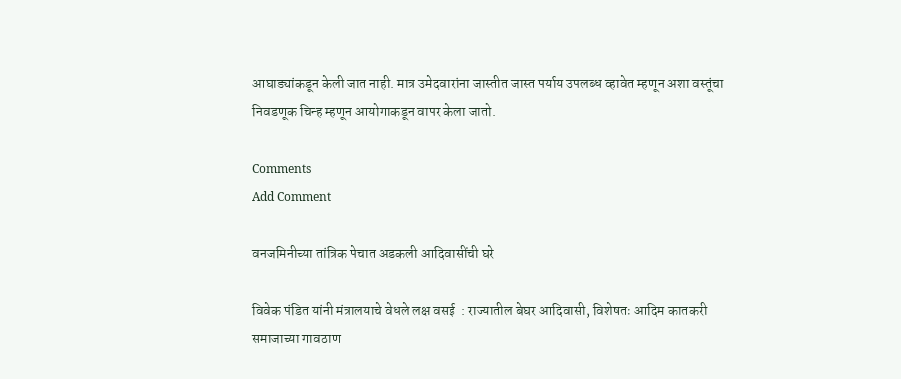आघाड्यांकडून केली जात नाही. मात्र उमेदवारांना जास्तीत जास्त पर्याय उपलब्ध व्हावेत म्हणून अशा वस्तूंचा निवडणूक चिन्ह म्हणून आयोगाकडून वापर केला जातो.

Comments
Add Comment

वनजमिनीच्या तांत्रिक पेचात अडकली आदिवासींची घरे

विवेक पंडित यांनी मंत्रालयाचे वेधले लक्ष वसई  : राज्यातील बेघर आदिवासी, विशेषतः आदिम कातकरी समाजाच्या गावठाण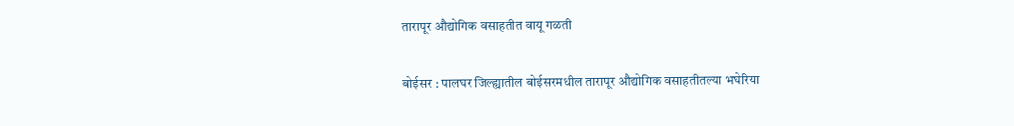तारापूर औद्योगिक वसाहतीत वायू गळती

बोईसर : पालघर जिल्ह्यातील बोईसरमधील तारापूर औद्योगिक वसाहतीतल्या भघेरिया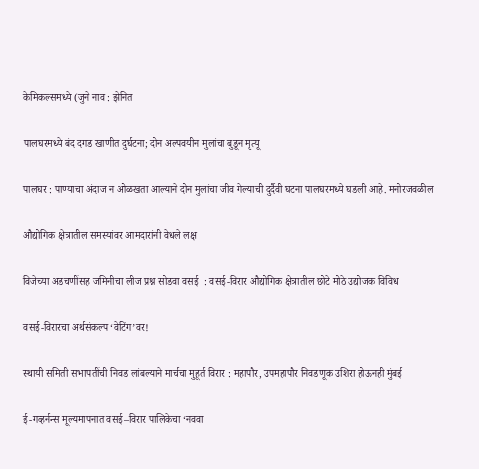केमिकल्समध्ये (जुने नाव : झेनित

पालघरमध्ये बंद दगड खाणीत दुर्घटना; दोन अल्पवयीन मुलांचा बुडून मृत्यू

पालघर : पाण्याचा अंदाज न ओळखता आल्याने दोन मुलांचा जीव गेल्याची दुर्दैवी घटना पालघरमध्ये घडली आहे. मनोरजवळील

औद्योगिक क्षेत्रातील समस्यांवर आमदारांनी वेधले लक्ष

विजेच्या अडचणींसह जमिनीचा लीज प्रश्न सोडवा वसई  : वसई-विरार औद्योगिक क्षेत्रातील छोटे मोठे उद्योजक विविध

वसई-विरारचा अर्थसंकल्प ‘वेटिंग’वर!

स्थायी समिती सभापतींची निवड लांबल्याने मार्चचा मुहूर्त विरार : महापौर, उपमहापौर निवडणूक उशिरा होऊनही मुंबई

ई-गव्हर्नन्स मूल्यमापनात वसई–विरार पालिकेचा ‘नववा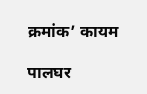क्रमांक’ कायम

पालघर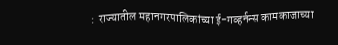:  राज्यातील महानगरपालिकांच्या ई-गव्हर्नन्स कामकाजाच्या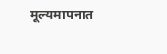मूल्यमापनात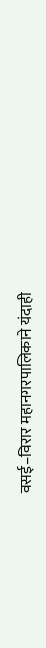वसई–विरार महानगरपालिकाने यंदाही